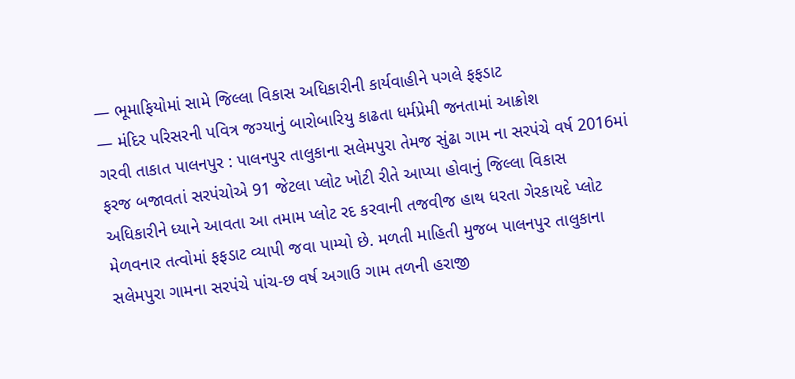— ભૂમાફિયોમાં સામે જિલ્લા વિકાસ અધિકારીની કાર્યવાહીને પગલે ફફડાટ
— મંદિર પરિસરની પવિત્ર જગ્યાનું બારોબારિયુ કાઢતા ધર્મપ્રેમી જનતામાં આક્રોશ
ગરવી તાકાત પાલનપુર : પાલનપુર તાલુકાના સલેમપુરા તેમજ સુંઢા ગામ ના સરપંચે વર્ષ 2016માં ફરજ બજાવતાં સરપંચોએ 91 જેટલા પ્લોટ ખોટી રીતે આપ્યા હોવાનું જિલ્લા વિકાસ અધિકારીને ધ્યાને આવતા આ તમામ પ્લોટ રદ કરવાની તજવીજ હાથ ધરતા ગેરકાયદે પ્લોટ મેળવનાર તત્વોમાં ફફડાટ વ્યાપી જવા પામ્યો છે. મળતી માહિતી મુજબ પાલનપુર તાલુકાના સલેમપુરા ગામના સરપંચે પાંચ-છ વર્ષ અગાઉ ગામ તળની હરાજી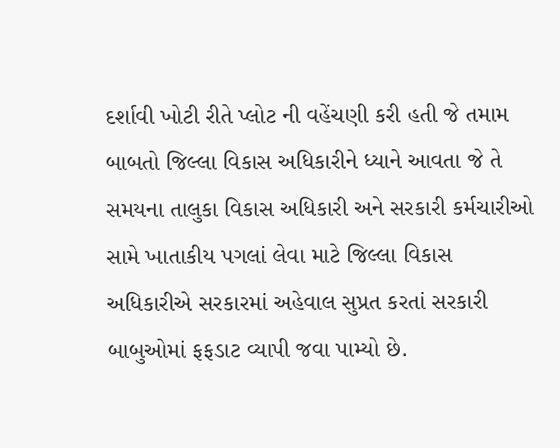દર્શાવી ખોટી રીતે પ્લોટ ની વહેંચણી કરી હતી જે તમામ બાબતો જિલ્લા વિકાસ અધિકારીને ધ્યાને આવતા જે તે સમયના તાલુકા વિકાસ અધિકારી અને સરકારી કર્મચારીઓ સામે ખાતાકીય પગલાં લેવા માટે જિલ્લા વિકાસ અધિકારીએ સરકારમાં અહેવાલ સુપ્રત કરતાં સરકારી બાબુઓમાં ફફડાટ વ્યાપી જવા પામ્યો છે.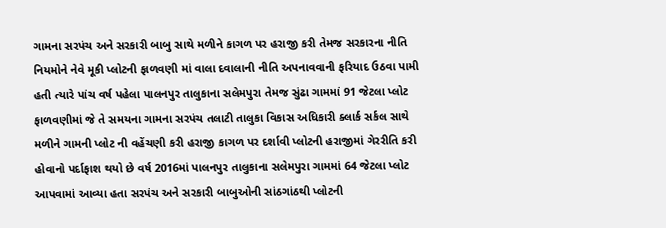ગામના સરપંચ અને સરકારી બાબુ સાથે મળીને કાગળ પર હરાજી કરી તેમજ સરકારના નીતિ નિયમોને નેવે મૂકી પ્લોટની ફાળવણી માં વાલા દવાલાની નીતિ અપનાવવાની ફરિયાદ ઉઠવા પામી હતી ત્યારે પાંચ વર્ષ પહેલા પાલનપુર તાલુકાના સલેમપુરા તેમજ સુંઢા ગામમાં 91 જેટલા પ્લોટ ફાળવણીમાં જે તે સમયના ગામના સરપંચ તલાટી તાલુકા વિકાસ અધિકારી ક્લાર્ક સર્કલ સાથે મળીને ગામની પ્લોટ ની વહેંચણી કરી હરાજી કાગળ પર દર્શાવી પ્લોટની હરાજીમાં ગેરરીતિ કરી હોવાનો પર્દાફાશ થયો છે વર્ષ 2016માં પાલનપુર તાલુકાના સલેમપુરા ગામમાં 64 જેટલા પ્લોટ આપવામાં આવ્યા હતા સરપંચ અને સરકારી બાબુઓની સાંઠગાંઠથી પ્લોટની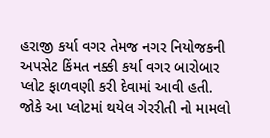હરાજી કર્યા વગર તેમજ નગર નિયોજકની અપસેટ કિંમત નક્કી કર્યા વગર બારોબાર પ્લોટ ફાળવણી કરી દેવામાં આવી હતી.
જોકે આ પ્લોટમાં થયેલ ગેરરીતી નો મામલો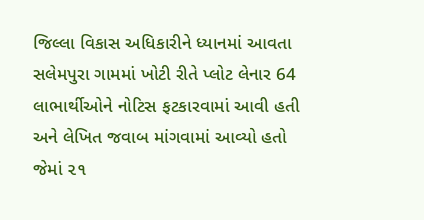જિલ્લા વિકાસ અધિકારીને ધ્યાનમાં આવતા સલેમપુરા ગામમાં ખોટી રીતે પ્લોટ લેનાર 64 લાભાર્થીઓને નોટિસ ફટકારવામાં આવી હતી અને લેખિત જવાબ માંગવામાં આવ્યો હતો જેમાં ૨૧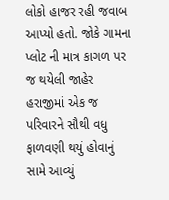લોકો હાજર રહી જવાબ આપ્યો હતો. જોકે ગામના પ્લોટ ની માત્ર કાગળ પર જ થયેલી જાહેર હરાજીમાં એક જ પરિવારને સૌથી વધુ ફાળવણી થયું હોવાનું સામે આવ્યું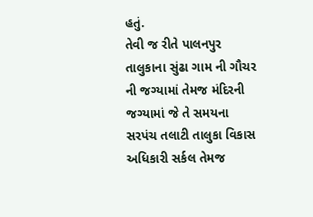હતું.
તેવી જ રીતે પાલનપુર તાલુકાના સુંઢા ગામ ની ગૌચર ની જગ્યામાં તેમજ મંદિરની જગ્યામાં જે તે સમયના સરપંચ તલાટી તાલુકા વિકાસ અધિકારી સર્કલ તેમજ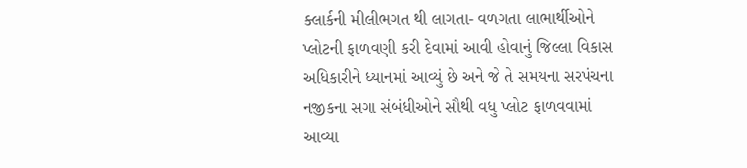ક્લાર્કની મીલીભગત થી લાગતા- વળગતા લાભાર્થીઓને પ્લોટની ફાળવણી કરી દેવામાં આવી હોવાનું જિલ્લા વિકાસ અધિકારીને ધ્યાનમાં આવ્યું છે અને જે તે સમયના સરપંચના નજીકના સગા સંબંધીઓને સૌથી વધુ પ્લોટ ફાળવવામાં આવ્યા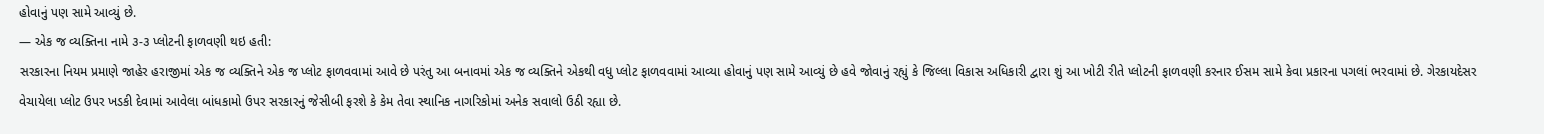હોવાનું પણ સામે આવ્યું છે.
— એક જ વ્યક્તિના નામે ૩-૩ પ્લોટની ફાળવણી થઇ હતી:
સરકારના નિયમ પ્રમાણે જાહેર હરાજીમાં એક જ વ્યક્તિને એક જ પ્લોટ ફાળવવામાં આવે છે પરંતુ આ બનાવમાં એક જ વ્યક્તિને એકથી વધુ પ્લોટ ફાળવવામાં આવ્યા હોવાનું પણ સામે આવ્યું છે હવે જોવાનું રહ્યું કે જિલ્લા વિકાસ અધિકારી દ્વારા શું આ ખોટી રીતે પ્લોટની ફાળવણી કરનાર ઈસમ સામે કેવા પ્રકારના પગલાં ભરવામાં છે. ગેરકાયદેસર વેચાયેલા પ્લોટ ઉપર ખડકી દેવામાં આવેલા બાંધકામો ઉપર સરકારનું જેસીબી ફરશે કે કેમ તેવા સ્થાનિક નાગરિકોમાં અનેક સવાલો ઉઠી રહ્યા છે.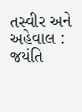તસ્વીર અને અહેવાલ : જયંતિ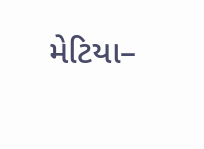મેટિયા–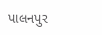પાલનપુર